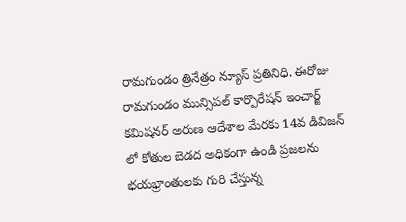రామగుండం త్రినేత్రం న్యూస్ ప్రతినిధి. ఈరోజు రామగుండం మున్సిపల్ కార్పొరేషన్ ఇంచార్జ్ కమిషనర్ అరుణ ఆదేశాల మేరకు 14వ డివిజన్ లో కోతుల బెడద అధికంగా ఉండి ప్రజలను భయభ్రాంతులకు గురి చేస్తున్న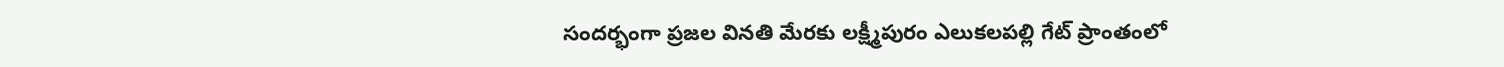సందర్భంగా ప్రజల వినతి మేరకు లక్ష్మీపురం ఎలుకలపల్లి గేట్ ప్రాంతంలో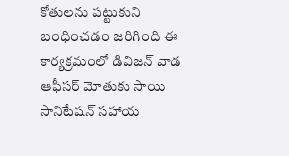కోతులను పట్టుకుని బంధించడం జరిగింది ఈ కార్యక్రమంలో డివిజన్ వాడ ఆఫీసర్ మోతుకు సాయి సానిటేషన్ సహాయ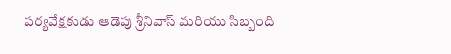పర్యవేక్షకుడు ఆడెపు శ్రీనివాస్ మరియు సిబ్బంది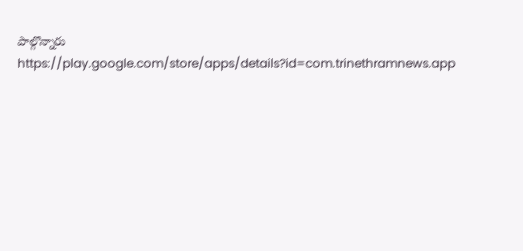పాల్గొన్నారు
https://play.google.com/store/apps/details?id=com.trinethramnews.app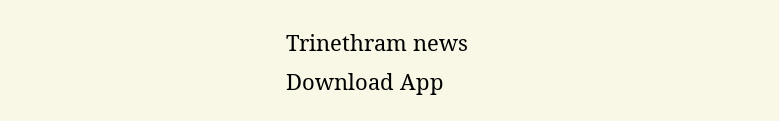Trinethram news
Download App